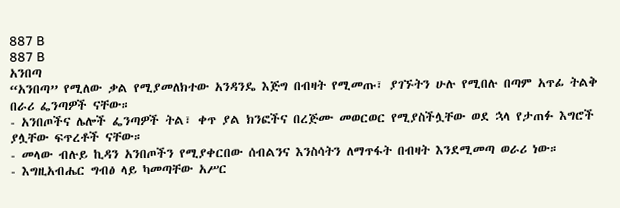887 B
887 B
አንበጣ
“አንበጣ” የሚለው ቃል የሚያመለክተው አንዳንዴ እጅግ በብዛት የሚመጡ፣ ያገኙትን ሁሉ የሚበሉ በጣም አጥፊ ትልቅ በራሪ ፌንጣዎች ናቸው።
- አንበጦችና ሌሎች ፌንጣዎች ትል፣ ቀጥ ያል ክንፎችና በረጅሙ መወርወር የሚያስችሏቸው ወደ ኋላ የታጠፉ እግሮች ያሏቸው ፍጥረቶች ናቸው።
- መላው ብሉይ ኪዳን አንበጦችን የሚያቀርበው ሰብልንና እንስሳትን ለማጥፋት በብዛት እንደሚመጣ ወራሪ ነው።
- እግዚአብሔር ግብፅ ላይ ካመጣቸው አሥር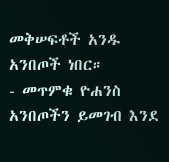መቅሠፍቶች አንዱ አንበጦች ነበር።
- መጥምቁ ዮሐንስ አንበጦችን ይመገብ እንደ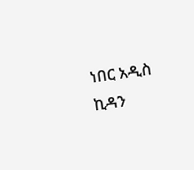ነበር አዲስ ኪዳን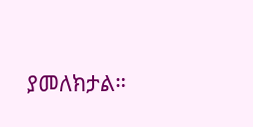ያመለክታል።